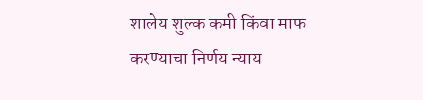शालेय शुल्क कमी किंवा माफ करण्याचा निर्णय न्याय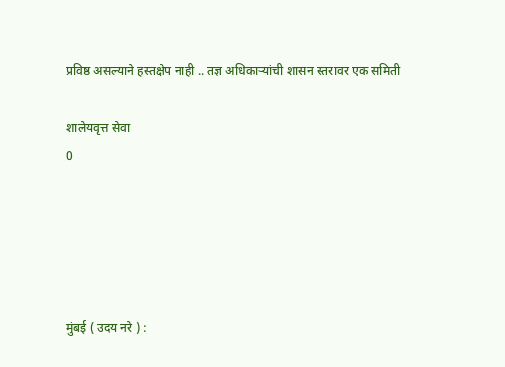प्रविष्ठ असल्याने हस्तक्षेप नाही .. तज्ञ अधिकाऱ्यांची शासन स्तरावर एक समिती

शालेयवृत्त सेवा
0





मुंबई ( उदय नरे ) :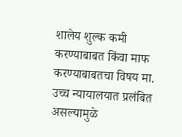शालेय शुल्क कमी करण्याबाबत किंवा माफ करण्याबाबतचा विषय मा. उच्च न्यायालयात प्रलंबित असल्यामुळे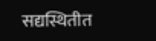सद्यस्थितीत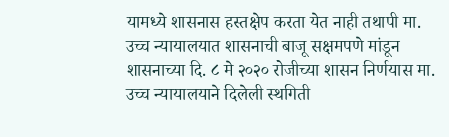यामध्ये शासनास हस्तक्षेप करता येत नाही तथापी मा. उच्च न्यायालयात शासनाची बाजू सक्षमपणे मांडून शासनाच्या दि. ८ मे २०२० रोजीच्या शासन निर्णयास मा. उच्च न्यायालयाने दिलेली स्थगिती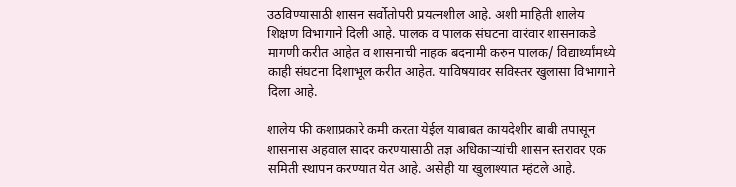उठविण्यासाठी शासन सर्वोतोपरी प्रयत्नशील आहे. अशी माहिती शालेय शिक्षण विभागाने दिली आहे. पालक व पालक संघटना वारंवार शासनाकडे मागणी करीत आहेत व शासनाची नाहक बदनामी करुन पालक/ विद्यार्थ्यांमध्ये काही संघटना दिशाभूल करीत आहेत. याविषयावर सविस्तर खुलासा विभागाने दिला आहे.

शालेय फी कशाप्रकारे कमी करता येईल याबाबत कायदेशीर बाबी तपासून शासनास अहवाल सादर करण्यासाठी तज्ञ अधिकाऱ्यांची शासन स्तरावर एक समिती स्थापन करण्यात येत आहे. असेही या खुलाश्यात म्हंटले आहे.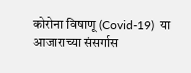कोरोना विषाणू (Covid-19)  या आजाराच्या संसर्गास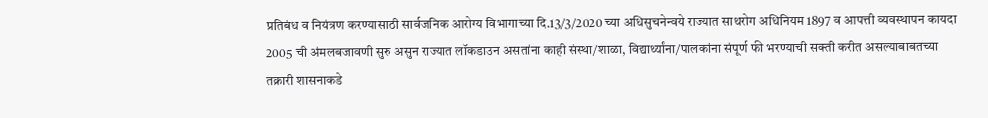प्रतिबंध व नियंत्रण करण्यासाठी सार्वजनिक‍ आरोग्य विभागाच्या दि.13/3/2020 च्या अधिसुचनेन्वये राज्यात साथरोग अधिनियम 1897 व आपत्ती व्यवस्थापन कायदा 2005 ची अंमलबजावणी सुरु असुन राज्यात लॉकडाउन असतांना काही संस्था/शाळा, विद्यार्थ्यांना/पालकांना संपूर्ण फी भरण्याची सक्ती करीत असल्याबाबतच्या तक्रारी शासनाकडे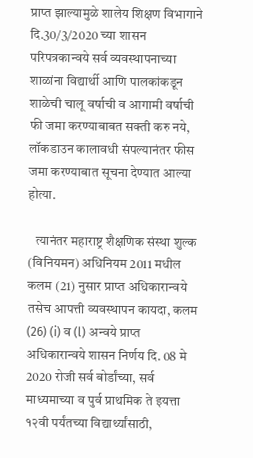प्राप्त झाल्यामुळे शालेय शिक्षण विभागाने दि.30/3/2020 च्या शासन परिपत्रकान्वये सर्व व्यवस्थापनाच्या शाळांना विद्यार्थी आणि पालकांकडून शाळेची चालू वर्षाची व आगामी वर्षाची फी जमा करण्याबाबत सक्ती करु नये, लॉकडाउन कालावधी संपल्यानंतर फीस जमा करण्याबात सूचना देण्यात आल्या होत्या.

   त्यानंतर महाराष्ट्र शैक्षणिक संस्था शुल्क (विनियमन) अधिनियम 2011 मधील कलम (21) नुसार प्राप्त अधिकारान्वये तसेच आपत्ती व्यवस्थापन कायदा, कलम (26) (i) व (l) अन्वये प्राप्त अधिकारान्वये शासन निर्णय दि. 08 मे 2020 रोजी सर्व बोर्डांच्या, सर्व माध्यमाच्या व पुर्व प्राथमिक ते इयत्ता १२वी पर्यंतच्या विद्यार्थ्यांसाठी,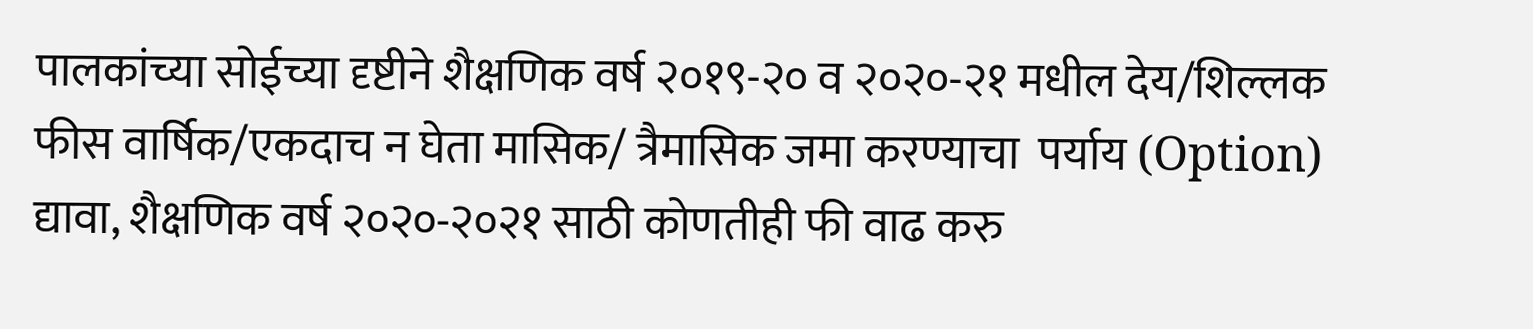पालकांच्या सोईच्या दृष्टीने शैक्षणिक वर्ष २०१९-२० व २०२०-२१ मधील देय/शिल्लक फीस वार्षिक/एकदाच न घेता मासिक/ त्रैमासिक जमा करण्याचा  पर्याय (Option) द्यावा, शैक्षणिक वर्ष २०२०-२०२१ साठी कोणतीही फी वाढ करु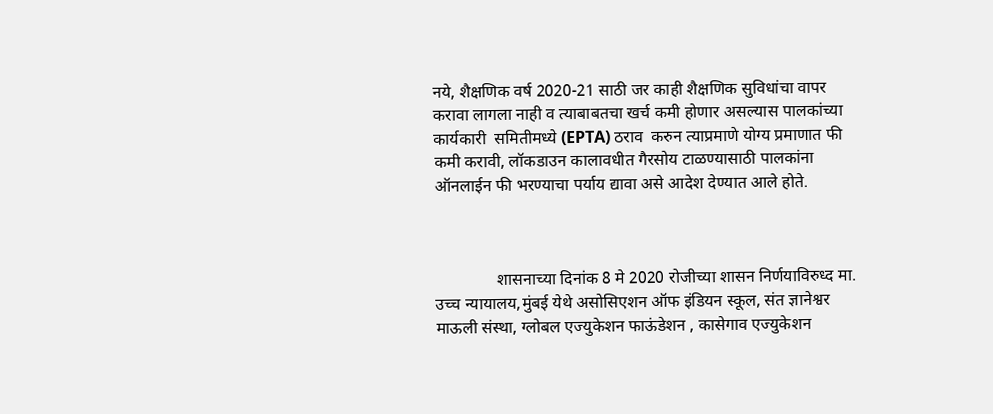नये, शैक्षणिक वर्ष 2020-21 साठी जर काही शैक्षणिक सुविधांचा वापर करावा लागला नाही व त्याबाबतचा खर्च कमी होणार असल्यास पालकांच्या कार्यकारी  समितीमध्ये (EPTA) ठराव  करुन त्याप्रमाणे योग्य प्रमाणात फी कमी करावी, लॉकडाउन कालावधीत गैरसोय टाळण्यासाठी पालकांना ऑनलाईन फी भरण्याचा पर्याय द्यावा असे आदेश देण्यात आले होते.



               शासनाच्या दिनांक 8 मे 2020 रोजीच्या शासन निर्णयाविरुध्द मा. उच्च न्यायालय,मुंबई येथे असोसिएशन ऑफ इंडियन स्कूल, संत ज्ञानेश्वर माऊली संस्था, ग्लोबल एज्युकेशन फाऊंडेशन , कासेगाव एज्युकेशन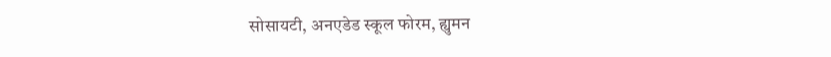सोसायटी, अनएडेड स्कूल फोरम, ह्युमन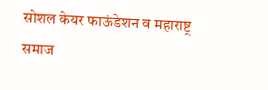सोशल केयर फाऊंडेशन व महाराष्ट्र समाज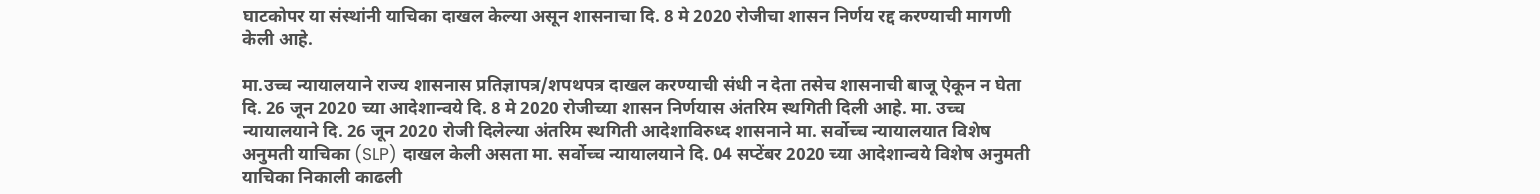घाटकोपर या संस्थांनी याचिका दाखल केल्या असून शासनाचा दि. 8 मे 2020 रोजीचा शासन निर्णय रद्द करण्याची मागणी केली आहे.

मा.उच्च न्यायालयाने राज्य शासनास प्रतिज्ञापत्र/शपथपत्र दाखल करण्याची संधी न देता तसेच शासनाची बाजू ऐकून न घेता दि. 26 जून 2020 च्या आदेशान्वये दि. 8 मे 2020 रोजीच्या शासन निर्णयास अंतरिम स्थगिती दिली आहे. मा. उच्च न्यायालयाने दि. 26 जून 2020 रोजी दिलेल्या अंतरिम स्थगिती आदेशाविरुध्द शासनाने मा. सर्वोच्च न्यायालयात विशेष अनुमती याचिका (SLP) दाखल केली असता मा. सर्वोच्च न्यायालयाने दि. 04 सप्टेंबर 2020 च्या आदेशान्वये विशेष अनुमती याचिका निकाली काढली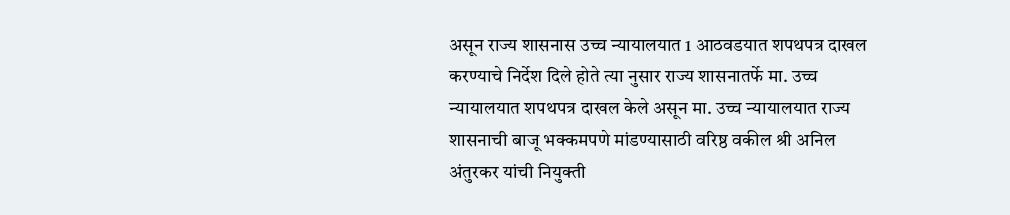असून राज्य शासनास उच्च न्यायालयात 1 आठवडयात शपथपत्र दाखल करण्याचे निर्देश दिले होते त्या नुसार राज्य शासनातर्फे मा. उच्च न्यायालयात शपथपत्र दाखल केले असून मा. उच्च न्यायालयात राज्य शासनाची बाजू भक्कमपणे मांडण्यासाठी वरिष्ठ वकील श्री अनिल अंतुरकर यांची नियुक्ती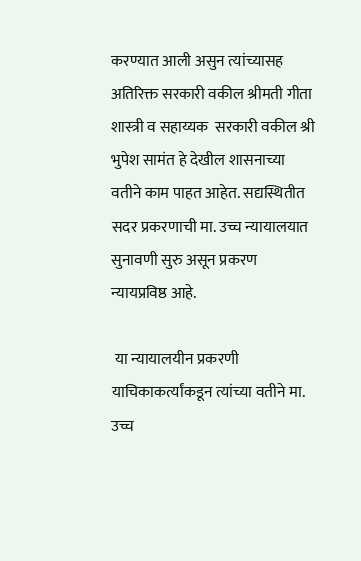करण्यात आली असुन त्यांच्यासह अतिरिक्त सरकारी वकील श्रीमती गीता शास्त्री व सहाय्यक  सरकारी वकील श्री भुपेश सामंत हे देखील शासनाच्या वतीने काम पाहत आहेत. सद्यस्थितीत सदर प्रकरणाची मा. उच्च न्यायालयात सुनावणी सुरु असून प्रकरण न्यायप्रविष्ठ आहे.

 या न्यायालयीन प्रकरणी याचिकाकर्त्यांकडून त्यांच्या वतीने मा. उच्च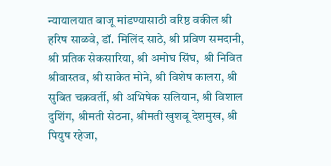न्यायालयात बाजू मांडण्यासाठी वरिष्ठ वकील श्री हरिष साळवे, डॉ. मिलिंद साठे, श्री प्रविण समदानी, श्री प्रतिक सेकसारिया, श्री अमोघ सिंघ,  श्री निवित श्रीवास्तव, श्री साकेत मोने, श्री विशेष कालरा, श्री सुबित चक्रवर्ती, श्री अभिषेक सलियान, श्री विशाल दुशिंग, श्रीमती सेठना, श्रीमती खुशबू देशमुख, श्री पियुष रहेजा,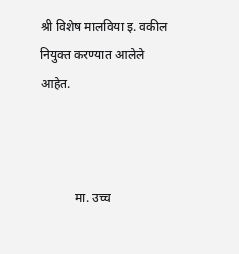श्री विशेष मालविया इ. वकील नियुक्त करण्यात आलेले आहेत.



           मा. उच्च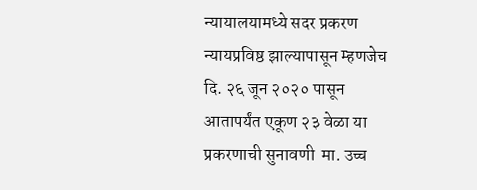न्यायालयामध्ये सदर प्रकरण न्यायप्रविष्ठ झाल्यापासून म्हणजेच दि. २६ जून २०२० पासून आतापर्यंत एकूण २३ वेळा या प्रकरणाची सुनावणी  मा. उच्च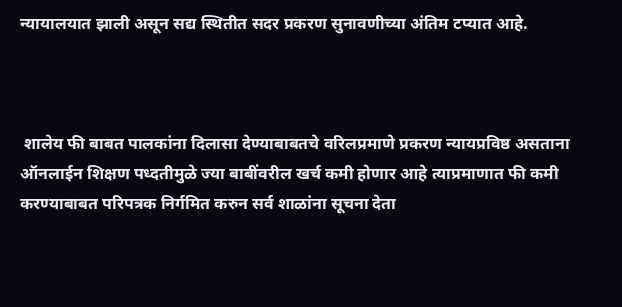न्यायालयात झाली असून सद्य स्थितीत सदर प्रकरण सुनावणीच्या अंतिम टप्यात आहे.



 शालेय फी बाबत पालकांना दिलासा देण्याबाबतचे वरिलप्रमाणे प्रकरण न्यायप्रविष्ठ असताना  ऑनलाईन शिक्षण पध्दतीमुळे ज्या बाबींवरील खर्च कमी होणार आहे त्याप्रमाणात फी कमी करण्याबाबत परिपत्रक निर्गमित करुन सर्व शाळांना सूचना देता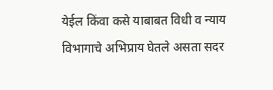येईल किंवा कसे याबाबत विधी व न्याय विभागाचे अभिप्राय घेतले असता सदर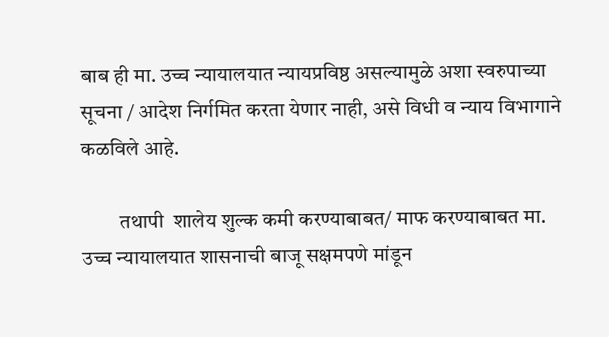बाब ही मा. उच्च न्यायालयात न्यायप्रविष्ठ असल्यामुळे अशा स्वरुपाच्या सूचना / आदेश निर्गमित करता येणार नाही, असे विधी व न्याय विभागाने कळविले आहे.

         तथापी  शालेय शुल्क कमी करण्याबाबत/ माफ करण्याबाबत मा. उच्च न्यायालयात शासनाची बाजू सक्षमपणे मांडून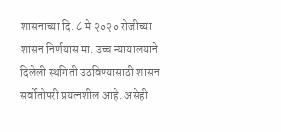शासनाच्या दि. ८ मे २०२० रोजीच्या शासन निर्णयास मा. उच्च न्यायालयाने दिलेली स्थगिती उठविण्यासाठी शासन सर्वोतोपरी प्रयत्नशील आहे. असेही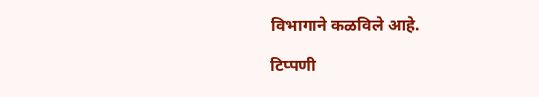विभागाने कळविले आहे.

टिप्पणी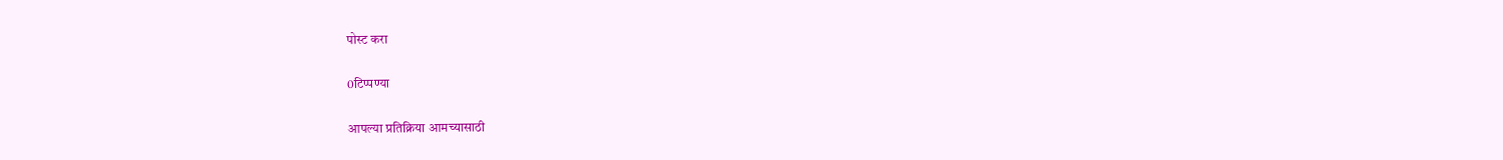पोस्ट करा

0टिप्पण्या

आपल्या प्रतिक्रिया आमच्यासाठी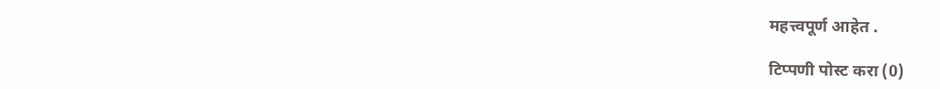महत्त्वपूर्ण आहेत .

टिप्पणी पोस्ट करा (0)